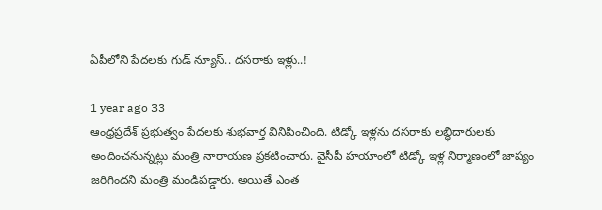ఏపీలోని పేదలకు గుడ్ న్యూస్.. దసరాకు ఇళ్లు..!

1 year ago 33
ఆంధ్రప్రదేశ్ ప్రభుత్వం పేదలకు శుభవార్త వినిపించింది. టిడ్కో ఇళ్లను దసరాకు లబ్ధిదారులకు అందించనున్నట్లు మంత్రి నారాయణ ప్రకటించారు. వైసీపీ హయాంలో టిడ్కో ఇళ్ల నిర్మాణంలో జాప్యం జరిగిందని మంత్రి మండిపడ్డారు. అయితే ఎంత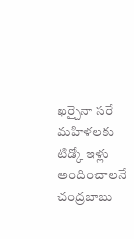ఖర్చైనా సరే మహిళలకు టిడ్కో ఇళ్లు అందించాలనే చంద్రబాబు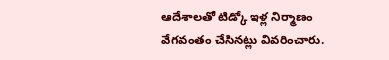ఆదేశాలతో టిడ్కో ఇళ్ల నిర్మాణం వేగవంతం చేసినట్లు వివరించారు.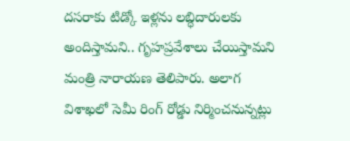దసరాకు టిడ్కో ఇళ్లను లబ్ధిదారులకు అందిస్తామని.. గృహప్రవేశాలు చేయిస్తామని మంత్రి నారాయణ తెలిపారు. అలాగ విశాఖలో సెమీ రింగ్ రోడ్డు నిర్మించనున్నట్లు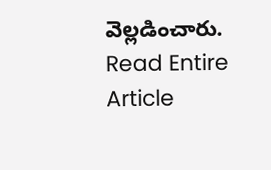వెల్లడించారు.
Read Entire Article